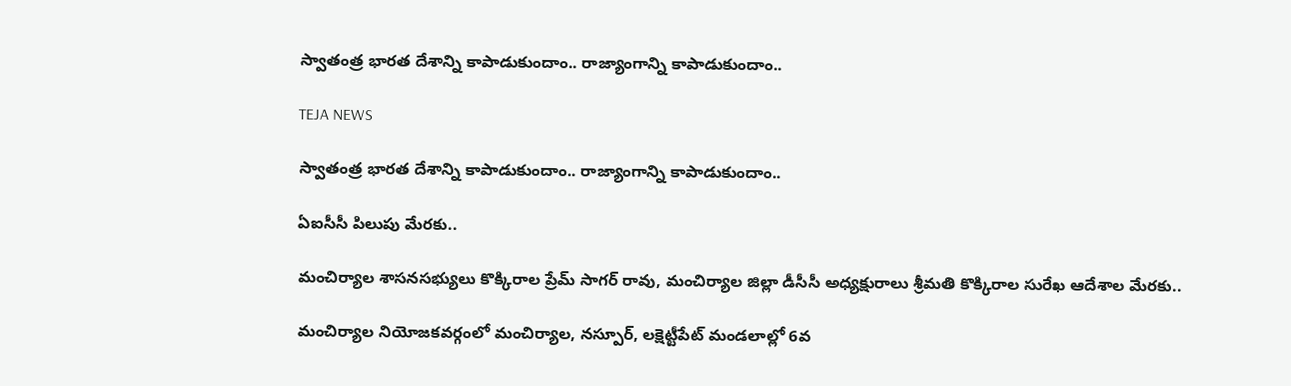స్వాతంత్ర భారత దేశాన్ని కాపాడుకుందాం.. రాజ్యాంగాన్ని కాపాడుకుందాం..

TEJA NEWS

స్వాతంత్ర భారత దేశాన్ని కాపాడుకుందాం.. రాజ్యాంగాన్ని కాపాడుకుందాం..

ఏఐసీసీ పిలుపు మేరకు..

మంచిర్యాల శాసనసభ్యులు కొక్కిరాల ప్రేమ్ సాగర్ రావు, మంచిర్యాల జిల్లా డీసీసీ అధ్యక్షురాలు శ్రీమతి కొక్కిరాల సురేఖ ఆదేశాల మేరకు..

మంచిర్యాల నియోజకవర్గంలో మంచిర్యాల, నస్పూర్, లక్షెట్టీపేట్ మండలాల్లో 6వ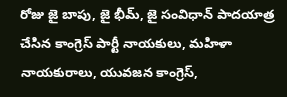రోజు జై బాపు, జై భీమ్, జై సంవిధాన్ పాదయాత్ర చేసిన కాంగ్రెస్ పార్టీ నాయకులు, మహిళా నాయకురాలు, యువజన కాంగ్రెస్,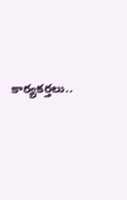కార్యకర్తలు..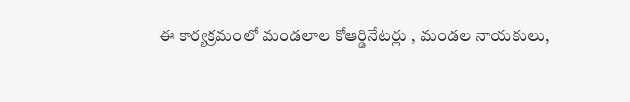ఈ కార్యక్రమంలో మండలాల కోఆర్డినేటర్లు , మండల నాయకులు,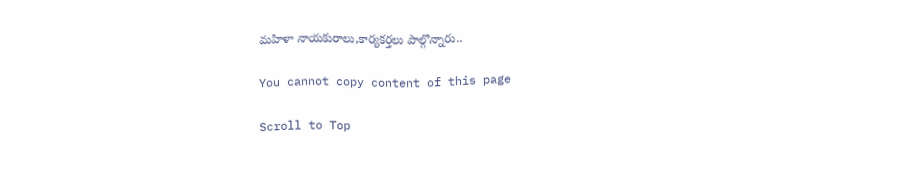మహిళా నాయకురాలు,కార్యకర్తలు పాల్గొన్నారు‌‌..

You cannot copy content of this page

Scroll to Top